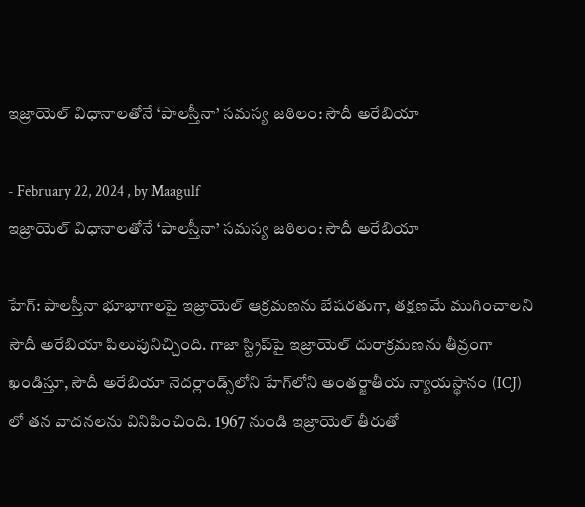ఇజ్రాయెల్ విధానాలతోనే ‘పాలస్తీనా’ సమస్య జఠిలం: సౌదీ అరేబియా

- February 22, 2024 , by Maagulf
ఇజ్రాయెల్ విధానాలతోనే ‘పాలస్తీనా’ సమస్య జఠిలం: సౌదీ అరేబియా

హేగ్: పాలస్తీనా భూభాగాలపై ఇజ్రాయెల్ ఆక్రమణను బేషరతుగా, తక్షణమే ముగించాలని సౌదీ అరేబియా పిలుపునిచ్చింది. గాజా స్ట్రిప్‌పై ఇజ్రాయెల్ దురాక్రమణను తీవ్రంగా ఖండిస్తూ, సౌదీ అరేబియా నెదర్లాండ్స్‌లోని హేగ్‌లోని అంతర్జాతీయ న్యాయస్థానం (ICJ) లో తన వాదనలను వినిపించింది. 1967 నుండి ఇజ్రాయెల్ తీరుతో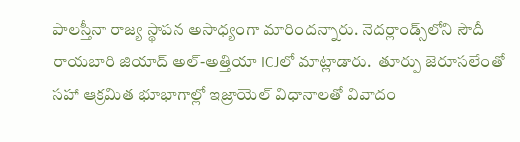పాలస్తీనా రాజ్య స్థాపన అసాధ్యంగా మారిందన్నారు. నెదర్లాండ్స్‌లోని సౌదీ రాయబారి జియాద్ అల్-అత్తియా ICJలో మాట్లాడారు.  తూర్పు జెరూసలేంతో సహా ఆక్రమిత భూభాగాల్లో ఇజ్రాయెల్ విధానాలతో వివాదం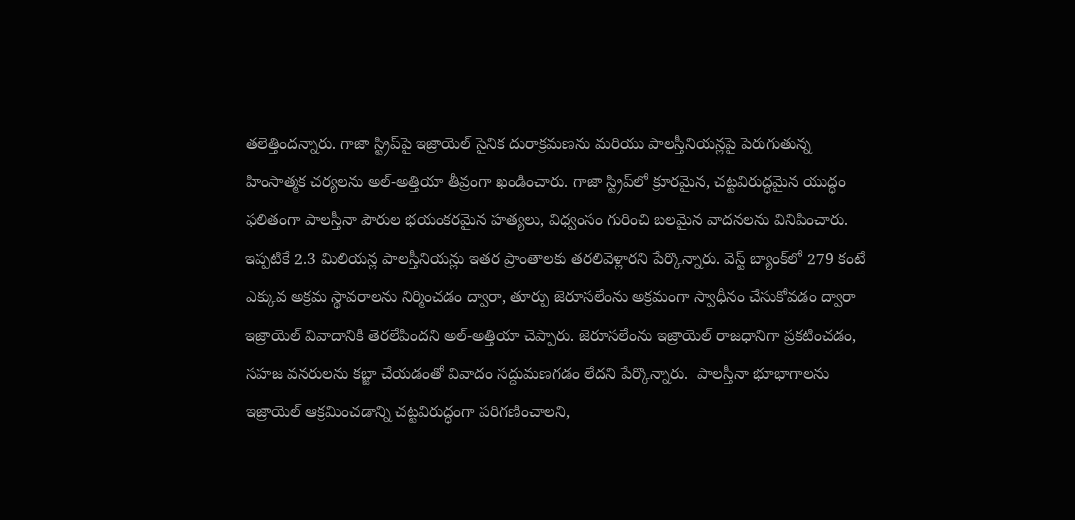తలెత్తిందన్నారు. గాజా స్ట్రిప్‌పై ఇజ్రాయెల్ సైనిక దురాక్రమణను మరియు పాలస్తీనియన్లపై పెరుగుతున్న హింసాత్మక చర్యలను అల్-అత్తియా తీవ్రంగా ఖండించారు. గాజా స్ట్రిప్‌లో క్రూరమైన, చట్టవిరుద్ధమైన యుద్ధం ఫలితంగా పాలస్తీనా పౌరుల భయంకరమైన హత్యలు, విధ్వంసం గురించి బలమైన వాదనలను వినిపించారు. ఇప్పటికే 2.3 మిలియన్ల పాలస్తీనియన్లు ఇతర ప్రాంతాలకు తరలివెళ్లారని పేర్కొన్నారు. వెస్ట్ బ్యాంక్‌లో 279 కంటే ఎక్కువ అక్రమ స్థావరాలను నిర్మించడం ద్వారా, తూర్పు జెరూసలేంను అక్రమంగా స్వాధీనం చేసుకోవడం ద్వారా ఇజ్రాయెల్ వివాదానికి తెరలేపిందని అల్-అత్తియా చెప్పారు. జెరూసలేంను ఇజ్రాయెల్ రాజధానిగా ప్రకటించడం, సహజ వనరులను కబ్జా చేయడంతో వివాదం సద్దుమణగడం లేదని పేర్కొన్నారు.  పాలస్తీనా భూభాగాలను ఇజ్రాయెల్ ఆక్రమించడాన్ని చట్టవిరుద్ధంగా పరిగణించాలని,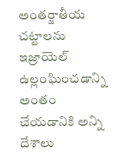అంతర్జాతీయ చట్టాలను ఇజ్రాయెల్ ఉల్లంఘించడాన్ని అంతం చేయడానికి అన్ని దేశాలు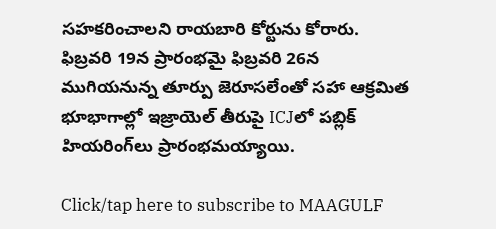సహకరించాలని రాయబారి కోర్టును కోరారు. ఫిబ్రవరి 19న ప్రారంభమై ఫిబ్రవరి 26న ముగియనున్న తూర్పు జెరూసలేంతో సహా ఆక్రమిత భూభాగాల్లో ఇజ్రాయెల్ తీరుపై ICJలో పబ్లిక్ హియరింగ్‌లు ప్రారంభమయ్యాయి.

Click/tap here to subscribe to MAAGULF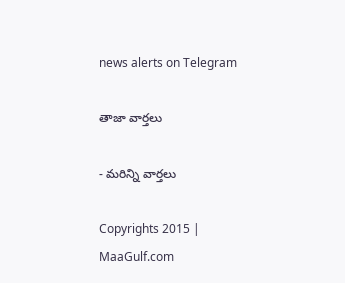news alerts on Telegram

తాజా వార్తలు

- మరిన్ని వార్తలు

Copyrights 2015 | MaaGulf.com